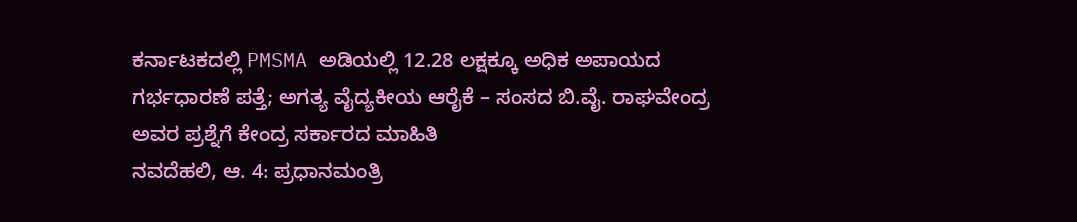ಕರ್ನಾಟಕದಲ್ಲಿ PMSMA ಅಡಿಯಲ್ಲಿ 12.28 ಲಕ್ಷಕ್ಕೂ ಅಧಿಕ ಅಪಾಯದ ಗರ್ಭಧಾರಣೆ ಪತ್ತೆ; ಅಗತ್ಯ ವೈದ್ಯಕೀಯ ಆರೈಕೆ – ಸಂಸದ ಬಿ.ವೈ. ರಾಘವೇಂದ್ರ ಅವರ ಪ್ರಶ್ನೆಗೆ ಕೇಂದ್ರ ಸರ್ಕಾರದ ಮಾಹಿತಿ
ನವದೆಹಲಿ, ಆ. 4: ಪ್ರಧಾನಮಂತ್ರಿ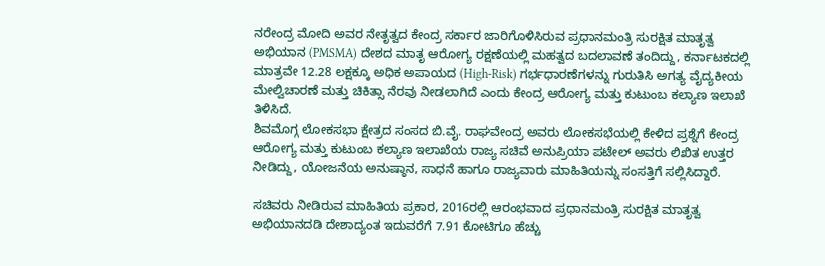ನರೇಂದ್ರ ಮೋದಿ ಅವರ ನೇತೃತ್ವದ ಕೇಂದ್ರ ಸರ್ಕಾರ ಜಾರಿಗೊಳಿಸಿರುವ ಪ್ರಧಾನಮಂತ್ರಿ ಸುರಕ್ಷಿತ ಮಾತೃತ್ವ ಅಭಿಯಾನ (PMSMA) ದೇಶದ ಮಾತೃ ಆರೋಗ್ಯ ರಕ್ಷಣೆಯಲ್ಲಿ ಮಹತ್ವದ ಬದಲಾವಣೆ ತಂದಿದ್ದು, ಕರ್ನಾಟಕದಲ್ಲಿ ಮಾತ್ರವೇ 12.28 ಲಕ್ಷಕ್ಕೂ ಅಧಿಕ ಅಪಾಯದ (High-Risk) ಗರ್ಭಧಾರಣೆಗಳನ್ನು ಗುರುತಿಸಿ ಅಗತ್ಯ ವೈದ್ಯಕೀಯ ಮೇಲ್ವಿಚಾರಣೆ ಮತ್ತು ಚಿಕಿತ್ಸಾ ನೆರವು ನೀಡಲಾಗಿದೆ ಎಂದು ಕೇಂದ್ರ ಆರೋಗ್ಯ ಮತ್ತು ಕುಟುಂಬ ಕಲ್ಯಾಣ ಇಲಾಖೆ ತಿಳಿಸಿದೆ.
ಶಿವಮೊಗ್ಗ ಲೋಕಸಭಾ ಕ್ಷೇತ್ರದ ಸಂಸದ ಬಿ.ವೈ. ರಾಘವೇಂದ್ರ ಅವರು ಲೋಕಸಭೆಯಲ್ಲಿ ಕೇಳಿದ ಪ್ರಶ್ನೆಗೆ ಕೇಂದ್ರ ಆರೋಗ್ಯ ಮತ್ತು ಕುಟುಂಬ ಕಲ್ಯಾಣ ಇಲಾಖೆಯ ರಾಜ್ಯ ಸಚಿವೆ ಅನುಪ್ರಿಯಾ ಪಟೇಲ್ ಅವರು ಲಿಖಿತ ಉತ್ತರ ನೀಡಿದ್ದು, ಯೋಜನೆಯ ಅನುಷ್ಠಾನ, ಸಾಧನೆ ಹಾಗೂ ರಾಜ್ಯವಾರು ಮಾಹಿತಿಯನ್ನು ಸಂಸತ್ತಿಗೆ ಸಲ್ಲಿಸಿದ್ದಾರೆ.

ಸಚಿವರು ನೀಡಿರುವ ಮಾಹಿತಿಯ ಪ್ರಕಾರ, 2016ರಲ್ಲಿ ಆರಂಭವಾದ ಪ್ರಧಾನಮಂತ್ರಿ ಸುರಕ್ಷಿತ ಮಾತೃತ್ವ ಅಭಿಯಾನದಡಿ ದೇಶಾದ್ಯಂತ ಇದುವರೆಗೆ 7.91 ಕೋಟಿಗೂ ಹೆಚ್ಚು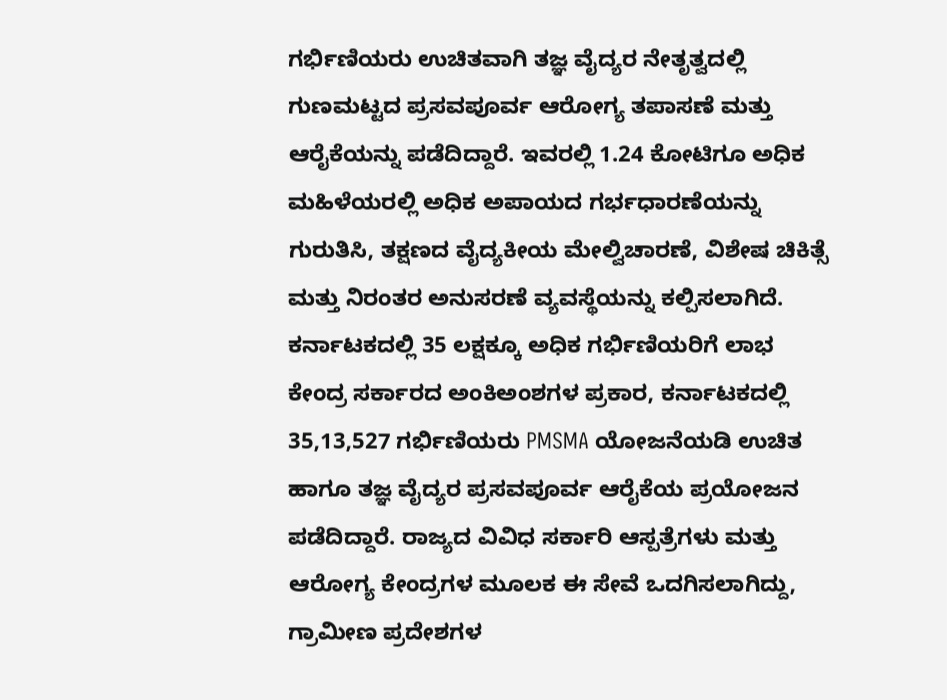ಗರ್ಭಿಣಿಯರು ಉಚಿತವಾಗಿ ತಜ್ಞ ವೈದ್ಯರ ನೇತೃತ್ವದಲ್ಲಿ ಗುಣಮಟ್ಟದ ಪ್ರಸವಪೂರ್ವ ಆರೋಗ್ಯ ತಪಾಸಣೆ ಮತ್ತು ಆರೈಕೆಯನ್ನು ಪಡೆದಿದ್ದಾರೆ. ಇವರಲ್ಲಿ 1.24 ಕೋಟಿಗೂ ಅಧಿಕ ಮಹಿಳೆಯರಲ್ಲಿ ಅಧಿಕ ಅಪಾಯದ ಗರ್ಭಧಾರಣೆಯನ್ನು ಗುರುತಿಸಿ, ತಕ್ಷಣದ ವೈದ್ಯಕೀಯ ಮೇಲ್ವಿಚಾರಣೆ, ವಿಶೇಷ ಚಿಕಿತ್ಸೆ ಮತ್ತು ನಿರಂತರ ಅನುಸರಣೆ ವ್ಯವಸ್ಥೆಯನ್ನು ಕಲ್ಪಿಸಲಾಗಿದೆ.
ಕರ್ನಾಟಕದಲ್ಲಿ 35 ಲಕ್ಷಕ್ಕೂ ಅಧಿಕ ಗರ್ಭಿಣಿಯರಿಗೆ ಲಾಭ
ಕೇಂದ್ರ ಸರ್ಕಾರದ ಅಂಕಿಅಂಶಗಳ ಪ್ರಕಾರ, ಕರ್ನಾಟಕದಲ್ಲಿ 35,13,527 ಗರ್ಭಿಣಿಯರು PMSMA ಯೋಜನೆಯಡಿ ಉಚಿತ ಹಾಗೂ ತಜ್ಞ ವೈದ್ಯರ ಪ್ರಸವಪೂರ್ವ ಆರೈಕೆಯ ಪ್ರಯೋಜನ ಪಡೆದಿದ್ದಾರೆ. ರಾಜ್ಯದ ವಿವಿಧ ಸರ್ಕಾರಿ ಆಸ್ಪತ್ರೆಗಳು ಮತ್ತು ಆರೋಗ್ಯ ಕೇಂದ್ರಗಳ ಮೂಲಕ ಈ ಸೇವೆ ಒದಗಿಸಲಾಗಿದ್ದು, ಗ್ರಾಮೀಣ ಪ್ರದೇಶಗಳ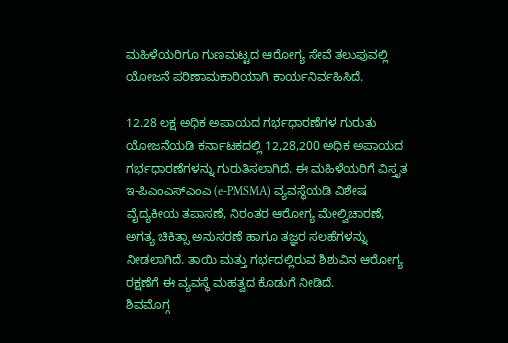ಮಹಿಳೆಯರಿಗೂ ಗುಣಮಟ್ಟದ ಆರೋಗ್ಯ ಸೇವೆ ತಲುಪುವಲ್ಲಿ ಯೋಜನೆ ಪರಿಣಾಮಕಾರಿಯಾಗಿ ಕಾರ್ಯನಿರ್ವಹಿಸಿದೆ.

12.28 ಲಕ್ಷ ಅಧಿಕ ಅಪಾಯದ ಗರ್ಭಧಾರಣೆಗಳ ಗುರುತು
ಯೋಜನೆಯಡಿ ಕರ್ನಾಟಕದಲ್ಲಿ 12,28,200 ಅಧಿಕ ಅಪಾಯದ ಗರ್ಭಧಾರಣೆಗಳನ್ನು ಗುರುತಿಸಲಾಗಿದೆ. ಈ ಮಹಿಳೆಯರಿಗೆ ವಿಸ್ತೃತ ಇ-ಪಿಎಂಎಸ್ಎಂಎ (e-PMSMA) ವ್ಯವಸ್ಥೆಯಡಿ ವಿಶೇಷ ವೈದ್ಯಕೀಯ ತಪಾಸಣೆ, ನಿರಂತರ ಆರೋಗ್ಯ ಮೇಲ್ವಿಚಾರಣೆ, ಅಗತ್ಯ ಚಿಕಿತ್ಸಾ ಅನುಸರಣೆ ಹಾಗೂ ತಜ್ಞರ ಸಲಹೆಗಳನ್ನು ನೀಡಲಾಗಿದೆ. ತಾಯಿ ಮತ್ತು ಗರ್ಭದಲ್ಲಿರುವ ಶಿಶುವಿನ ಆರೋಗ್ಯ ರಕ್ಷಣೆಗೆ ಈ ವ್ಯವಸ್ಥೆ ಮಹತ್ವದ ಕೊಡುಗೆ ನೀಡಿದೆ.
ಶಿವಮೊಗ್ಗ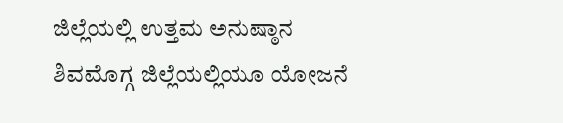ಜಿಲ್ಲೆಯಲ್ಲಿ ಉತ್ತಮ ಅನುಷ್ಠಾನ
ಶಿವಮೊಗ್ಗ ಜಿಲ್ಲೆಯಲ್ಲಿಯೂ ಯೋಜನೆ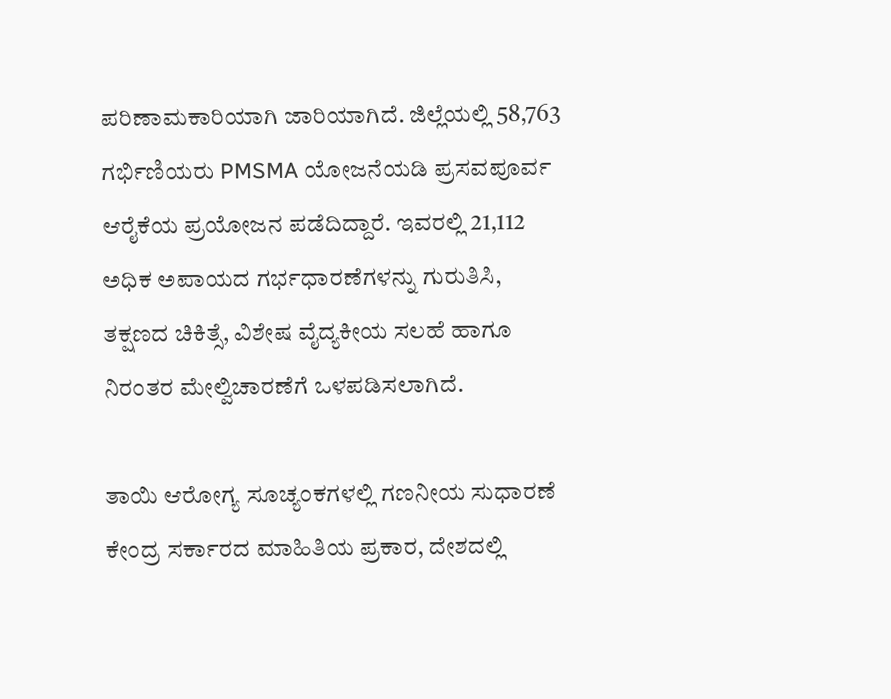ಪರಿಣಾಮಕಾರಿಯಾಗಿ ಜಾರಿಯಾಗಿದೆ. ಜಿಲ್ಲೆಯಲ್ಲಿ 58,763 ಗರ್ಭಿಣಿಯರು PMSMA ಯೋಜನೆಯಡಿ ಪ್ರಸವಪೂರ್ವ ಆರೈಕೆಯ ಪ್ರಯೋಜನ ಪಡೆದಿದ್ದಾರೆ. ಇವರಲ್ಲಿ 21,112 ಅಧಿಕ ಅಪಾಯದ ಗರ್ಭಧಾರಣೆಗಳನ್ನು ಗುರುತಿಸಿ, ತಕ್ಷಣದ ಚಿಕಿತ್ಸೆ, ವಿಶೇಷ ವೈದ್ಯಕೀಯ ಸಲಹೆ ಹಾಗೂ ನಿರಂತರ ಮೇಲ್ವಿಚಾರಣೆಗೆ ಒಳಪಡಿಸಲಾಗಿದೆ.

ತಾಯಿ ಆರೋಗ್ಯ ಸೂಚ್ಯಂಕಗಳಲ್ಲಿ ಗಣನೀಯ ಸುಧಾರಣೆ
ಕೇಂದ್ರ ಸರ್ಕಾರದ ಮಾಹಿತಿಯ ಪ್ರಕಾರ, ದೇಶದಲ್ಲಿ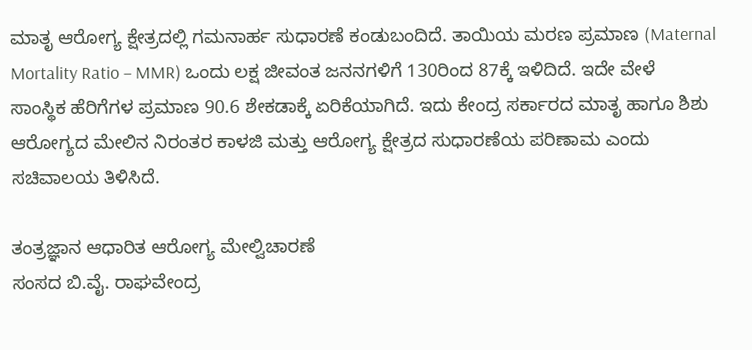ಮಾತೃ ಆರೋಗ್ಯ ಕ್ಷೇತ್ರದಲ್ಲಿ ಗಮನಾರ್ಹ ಸುಧಾರಣೆ ಕಂಡುಬಂದಿದೆ. ತಾಯಿಯ ಮರಣ ಪ್ರಮಾಣ (Maternal Mortality Ratio – MMR) ಒಂದು ಲಕ್ಷ ಜೀವಂತ ಜನನಗಳಿಗೆ 130ರಿಂದ 87ಕ್ಕೆ ಇಳಿದಿದೆ. ಇದೇ ವೇಳೆ ಸಾಂಸ್ಥಿಕ ಹೆರಿಗೆಗಳ ಪ್ರಮಾಣ 90.6 ಶೇಕಡಾಕ್ಕೆ ಏರಿಕೆಯಾಗಿದೆ. ಇದು ಕೇಂದ್ರ ಸರ್ಕಾರದ ಮಾತೃ ಹಾಗೂ ಶಿಶು ಆರೋಗ್ಯದ ಮೇಲಿನ ನಿರಂತರ ಕಾಳಜಿ ಮತ್ತು ಆರೋಗ್ಯ ಕ್ಷೇತ್ರದ ಸುಧಾರಣೆಯ ಪರಿಣಾಮ ಎಂದು ಸಚಿವಾಲಯ ತಿಳಿಸಿದೆ.

ತಂತ್ರಜ್ಞಾನ ಆಧಾರಿತ ಆರೋಗ್ಯ ಮೇಲ್ವಿಚಾರಣೆ
ಸಂಸದ ಬಿ.ವೈ. ರಾಘವೇಂದ್ರ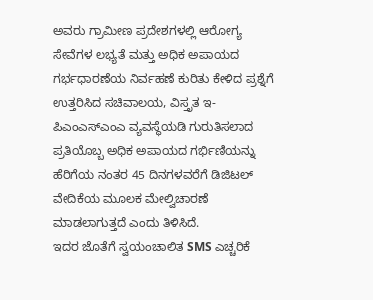ಅವರು ಗ್ರಾಮೀಣ ಪ್ರದೇಶಗಳಲ್ಲಿ ಆರೋಗ್ಯ ಸೇವೆಗಳ ಲಭ್ಯತೆ ಮತ್ತು ಅಧಿಕ ಅಪಾಯದ ಗರ್ಭಧಾರಣೆಯ ನಿರ್ವಹಣೆ ಕುರಿತು ಕೇಳಿದ ಪ್ರಶ್ನೆಗೆ ಉತ್ತರಿಸಿದ ಸಚಿವಾಲಯ, ವಿಸ್ತೃತ ಇ-ಪಿಎಂಎಸ್ಎಂಎ ವ್ಯವಸ್ಥೆಯಡಿ ಗುರುತಿಸಲಾದ ಪ್ರತಿಯೊಬ್ಬ ಅಧಿಕ ಅಪಾಯದ ಗರ್ಭಿಣಿಯನ್ನು ಹೆರಿಗೆಯ ನಂತರ 45 ದಿನಗಳವರೆಗೆ ಡಿಜಿಟಲ್ ವೇದಿಕೆಯ ಮೂಲಕ ಮೇಲ್ವಿಚಾರಣೆ ಮಾಡಲಾಗುತ್ತದೆ ಎಂದು ತಿಳಿಸಿದೆ.
ಇದರ ಜೊತೆಗೆ ಸ್ವಯಂಚಾಲಿತ SMS ಎಚ್ಚರಿಕೆ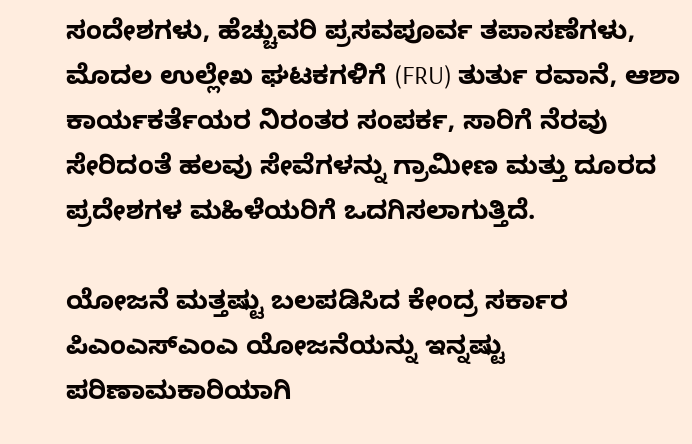ಸಂದೇಶಗಳು, ಹೆಚ್ಚುವರಿ ಪ್ರಸವಪೂರ್ವ ತಪಾಸಣೆಗಳು, ಮೊದಲ ಉಲ್ಲೇಖ ಘಟಕಗಳಿಗೆ (FRU) ತುರ್ತು ರವಾನೆ, ಆಶಾ ಕಾರ್ಯಕರ್ತೆಯರ ನಿರಂತರ ಸಂಪರ್ಕ, ಸಾರಿಗೆ ನೆರವು ಸೇರಿದಂತೆ ಹಲವು ಸೇವೆಗಳನ್ನು ಗ್ರಾಮೀಣ ಮತ್ತು ದೂರದ ಪ್ರದೇಶಗಳ ಮಹಿಳೆಯರಿಗೆ ಒದಗಿಸಲಾಗುತ್ತಿದೆ.

ಯೋಜನೆ ಮತ್ತಷ್ಟು ಬಲಪಡಿಸಿದ ಕೇಂದ್ರ ಸರ್ಕಾರ
ಪಿಎಂಎಸ್ಎಂಎ ಯೋಜನೆಯನ್ನು ಇನ್ನಷ್ಟು ಪರಿಣಾಮಕಾರಿಯಾಗಿ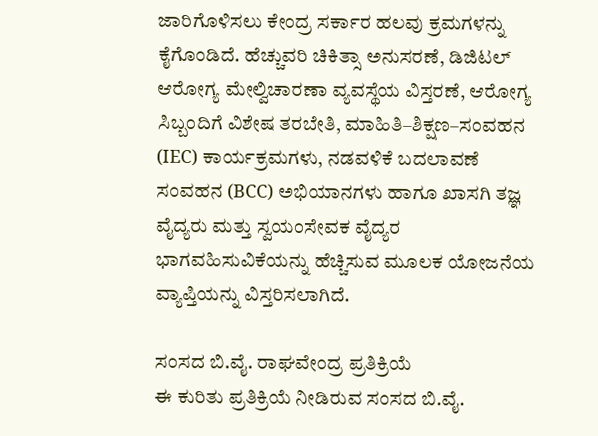ಜಾರಿಗೊಳಿಸಲು ಕೇಂದ್ರ ಸರ್ಕಾರ ಹಲವು ಕ್ರಮಗಳನ್ನು ಕೈಗೊಂಡಿದೆ. ಹೆಚ್ಚುವರಿ ಚಿಕಿತ್ಸಾ ಅನುಸರಣೆ, ಡಿಜಿಟಲ್ ಆರೋಗ್ಯ ಮೇಲ್ವಿಚಾರಣಾ ವ್ಯವಸ್ಥೆಯ ವಿಸ್ತರಣೆ, ಆರೋಗ್ಯ ಸಿಬ್ಬಂದಿಗೆ ವಿಶೇಷ ತರಬೇತಿ, ಮಾಹಿತಿ–ಶಿಕ್ಷಣ–ಸಂವಹನ (IEC) ಕಾರ್ಯಕ್ರಮಗಳು, ನಡವಳಿಕೆ ಬದಲಾವಣೆ ಸಂವಹನ (BCC) ಅಭಿಯಾನಗಳು ಹಾಗೂ ಖಾಸಗಿ ತಜ್ಞ ವೈದ್ಯರು ಮತ್ತು ಸ್ವಯಂಸೇವಕ ವೈದ್ಯರ ಭಾಗವಹಿಸುವಿಕೆಯನ್ನು ಹೆಚ್ಚಿಸುವ ಮೂಲಕ ಯೋಜನೆಯ ವ್ಯಾಪ್ತಿಯನ್ನು ವಿಸ್ತರಿಸಲಾಗಿದೆ.

ಸಂಸದ ಬಿ.ವೈ. ರಾಘವೇಂದ್ರ ಪ್ರತಿಕ್ರಿಯೆ
ಈ ಕುರಿತು ಪ್ರತಿಕ್ರಿಯೆ ನೀಡಿರುವ ಸಂಸದ ಬಿ.ವೈ.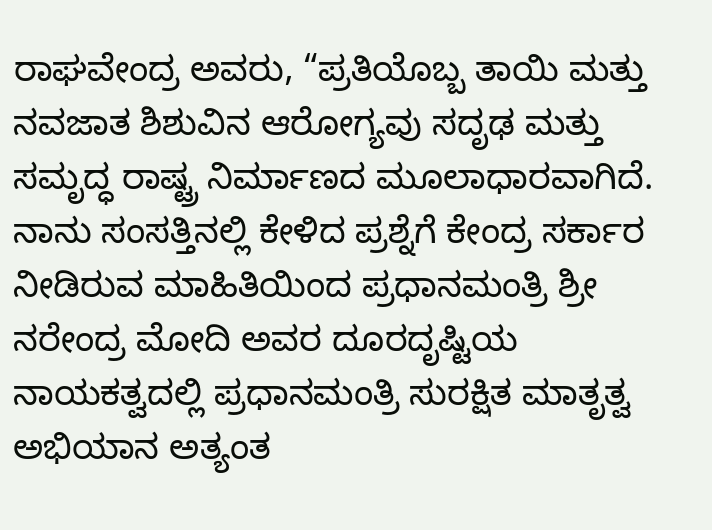ರಾಘವೇಂದ್ರ ಅವರು, “ಪ್ರತಿಯೊಬ್ಬ ತಾಯಿ ಮತ್ತು ನವಜಾತ ಶಿಶುವಿನ ಆರೋಗ್ಯವು ಸದೃಢ ಮತ್ತು ಸಮೃದ್ಧ ರಾಷ್ಟ್ರ ನಿರ್ಮಾಣದ ಮೂಲಾಧಾರವಾಗಿದೆ. ನಾನು ಸಂಸತ್ತಿನಲ್ಲಿ ಕೇಳಿದ ಪ್ರಶ್ನೆಗೆ ಕೇಂದ್ರ ಸರ್ಕಾರ ನೀಡಿರುವ ಮಾಹಿತಿಯಿಂದ ಪ್ರಧಾನಮಂತ್ರಿ ಶ್ರೀ ನರೇಂದ್ರ ಮೋದಿ ಅವರ ದೂರದೃಷ್ಟಿಯ ನಾಯಕತ್ವದಲ್ಲಿ ಪ್ರಧಾನಮಂತ್ರಿ ಸುರಕ್ಷಿತ ಮಾತೃತ್ವ ಅಭಿಯಾನ ಅತ್ಯಂತ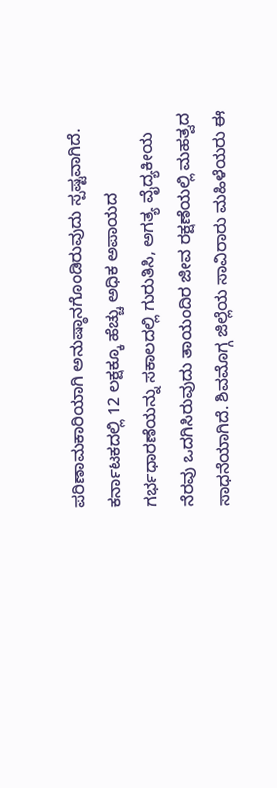ಪರಿಣಾಮಕಾರಿಯಾಗಿ ಅನುಷ್ಠಾನಗೊಂಡಿರುವುದು ಸ್ಪಷ್ಟವಾಗಿದೆ. ಕರ್ನಾಟಕದಲ್ಲಿ 12 ಲಕ್ಷಕ್ಕೂ ಹೆಚ್ಚು ಅಧಿಕ ಅಪಾಯದ ಗರ್ಭಧಾರಣೆಯನ್ನು ಸಕಾಲದಲ್ಲಿ ಗುರುತಿಸಿ, ಅಗತ್ಯ ವೈದ್ಯಕೀಯ ನೆರವು ಒದಗಿಸಿರುವುದು ತಾಯಂದಿರ ಜೀವ ರಕ್ಷಣೆಯಲ್ಲಿ ಮಹತ್ವದ ಸಾಧನೆಯಾಗಿದೆ. ಶಿವಮೊಗ್ಗ ಜಿಲ್ಲೆಯ ಸಾವಿರಾರು ಮಹಿಳೆಯರು ಈ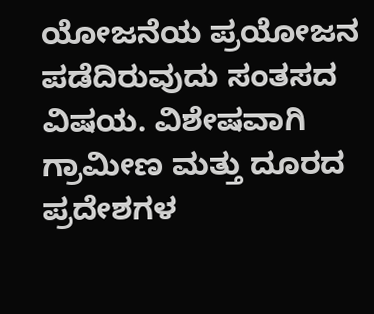ಯೋಜನೆಯ ಪ್ರಯೋಜನ ಪಡೆದಿರುವುದು ಸಂತಸದ ವಿಷಯ. ವಿಶೇಷವಾಗಿ ಗ್ರಾಮೀಣ ಮತ್ತು ದೂರದ ಪ್ರದೇಶಗಳ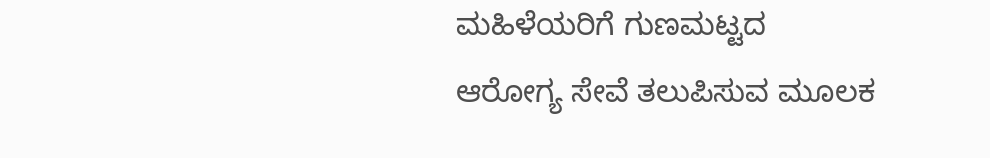ಮಹಿಳೆಯರಿಗೆ ಗುಣಮಟ್ಟದ ಆರೋಗ್ಯ ಸೇವೆ ತಲುಪಿಸುವ ಮೂಲಕ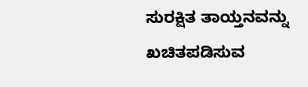ಸುರಕ್ಷಿತ ತಾಯ್ತನವನ್ನು ಖಚಿತಪಡಿಸುವ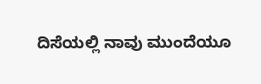ದಿಸೆಯಲ್ಲಿ ನಾವು ಮುಂದೆಯೂ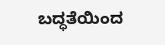ಬದ್ಧತೆಯಿಂದ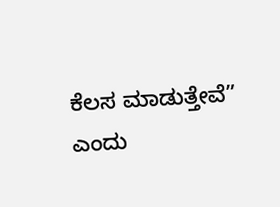ಕೆಲಸ ಮಾಡುತ್ತೇವೆ” ಎಂದು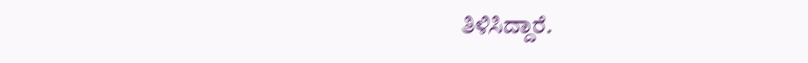ತಿಳಿಸಿದ್ದಾರೆ.